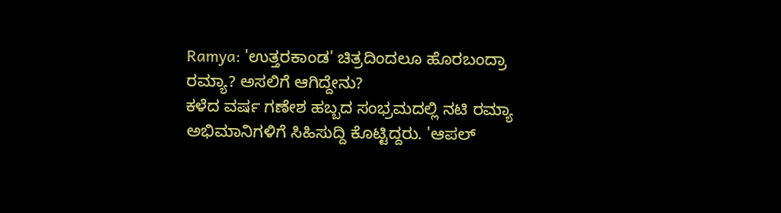Ramya: 'ಉತ್ತರಕಾಂಡ' ಚಿತ್ರದಿಂದಲೂ ಹೊರಬಂದ್ರಾ ರಮ್ಯಾ? ಅಸಲಿಗೆ ಆಗಿದ್ದೇನು?
ಕಳೆದ ವರ್ಷ ಗಣೇಶ ಹಬ್ಬದ ಸಂಭ್ರಮದಲ್ಲಿ ನಟಿ ರಮ್ಯಾ ಅಭಿಮಾನಿಗಳಿಗೆ ಸಿಹಿಸುದ್ದಿ ಕೊಟ್ಟಿದ್ದರು. 'ಆಪಲ್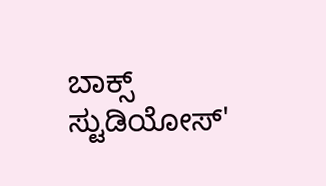ಬಾಕ್ಸ್ ಸ್ಟುಡಿಯೋಸ್'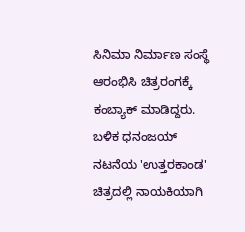ಸಿನಿಮಾ ನಿರ್ಮಾಣ ಸಂಸ್ಥೆ ಆರಂಭಿಸಿ ಚಿತ್ರರಂಗಕ್ಕೆ ಕಂಬ್ಯಾಕ್ ಮಾಡಿದ್ದರು. ಬಳಿಕ ಧನಂಜಯ್ ನಟನೆಯ 'ಉತ್ತರಕಾಂಡ' ಚಿತ್ರದಲ್ಲಿ ನಾಯಕಿಯಾಗಿ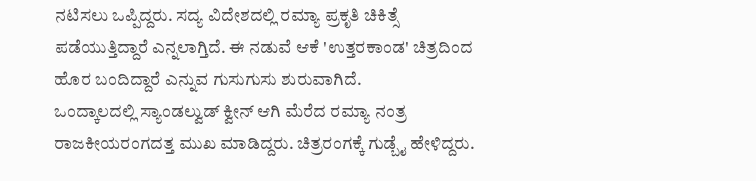ನಟಿಸಲು ಒಪ್ಪಿದ್ದರು. ಸದ್ಯ ವಿದೇಶದಲ್ಲಿ ರಮ್ಯಾ ಪ್ರಕೃತಿ ಚಿಕಿತ್ಸೆ ಪಡೆಯುತ್ತಿದ್ದಾರೆ ಎನ್ನಲಾಗ್ತಿದೆ. ಈ ನಡುವೆ ಆಕೆ 'ಉತ್ತರಕಾಂಡ' ಚಿತ್ರದಿಂದ ಹೊರ ಬಂದಿದ್ದಾರೆ ಎನ್ನುವ ಗುಸುಗುಸು ಶುರುವಾಗಿದೆ.
ಒಂದ್ಕಾಲದಲ್ಲಿ ಸ್ಯಾಂಡಲ್ವುಡ್ ಕ್ವೀನ್ ಆಗಿ ಮೆರೆದ ರಮ್ಯಾ ನಂತ್ರ ರಾಜಕೀಯರಂಗದತ್ತ ಮುಖ ಮಾಡಿದ್ದರು. ಚಿತ್ರರಂಗಕ್ಕೆ ಗುಡ್ಬೈ ಹೇಳಿದ್ದರು.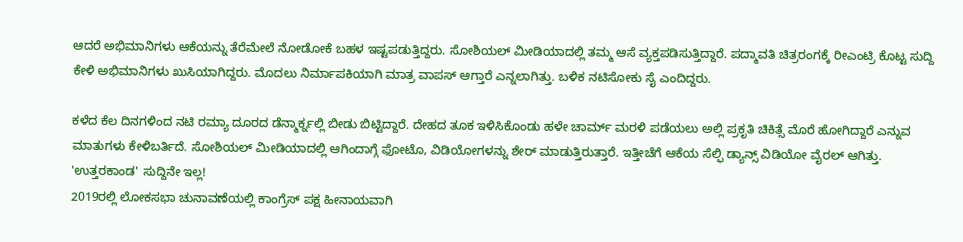ಆದರೆ ಅಭಿಮಾನಿಗಳು ಆಕೆಯನ್ನು ತೆರೆಮೇಲೆ ನೋಡೋಕೆ ಬಹಳ ಇಷ್ಟಪಡುತ್ತಿದ್ದರು. ಸೋಶಿಯಲ್ ಮೀಡಿಯಾದಲ್ಲಿ ತಮ್ಮ ಆಸೆ ವ್ಯಕ್ತಪಡಿಸುತ್ತಿದ್ದಾರೆ. ಪದ್ಮಾವತಿ ಚಿತ್ರರಂಗಕ್ಕೆ ರೀಎಂಟ್ರಿ ಕೊಟ್ಟ ಸುದ್ದಿ ಕೇಳಿ ಅಭಿಮಾನಿಗಳು ಖುಸಿಯಾಗಿದ್ದರು. ಮೊದಲು ನಿರ್ಮಾಪಕಿಯಾಗಿ ಮಾತ್ರ ವಾಪಸ್ ಆಗ್ತಾರೆ ಎನ್ನಲಾಗಿತ್ತು. ಬಳಿಕ ನಟಿಸೋಕು ಸೈ ಎಂದಿದ್ದರು.

ಕಳೆದ ಕೆಲ ದಿನಗಳಿಂದ ನಟಿ ರಮ್ಯಾ ದೂರದ ಡೆನ್ಮಾರ್ಕ್ನಲ್ಲಿ ಬೀಡು ಬಿಟ್ಟಿದ್ದಾರೆ. ದೇಹದ ತೂಕ ಇಳಿಸಿಕೊಂಡು ಹಳೇ ಚಾರ್ಮ್ ಮರಳಿ ಪಡೆಯಲು ಅಲ್ಲಿ ಪ್ರಕೃತಿ ಚಿಕಿತ್ಸೆ ಮೊರೆ ಹೋಗಿದ್ದಾರೆ ಎನ್ನುವ ಮಾತುಗಳು ಕೇಳಿಬರ್ತಿದೆ. ಸೋಶಿಯಲ್ ಮೀಡಿಯಾದಲ್ಲಿ ಆಗಿಂದಾಗ್ಗೆ ಫೋಟೊ, ವಿಡಿಯೋಗಳನ್ನು ಶೇರ್ ಮಾಡುತ್ತಿರುತ್ತಾರೆ. ಇತ್ತೀಚೆಗೆ ಆಕೆಯ ಸೆಲ್ಫಿ ಡ್ಯಾನ್ಸ್ ವಿಡಿಯೋ ವೈರಲ್ ಆಗಿತ್ತು.
'ಉತ್ತರಕಾಂಡ' ಸುದ್ದಿನೇ ಇಲ್ಲ!
2019ರಲ್ಲಿ ಲೋಕಸಭಾ ಚುನಾವಣೆಯಲ್ಲಿ ಕಾಂಗ್ರೆಸ್ ಪಕ್ಷ ಹೀನಾಯವಾಗಿ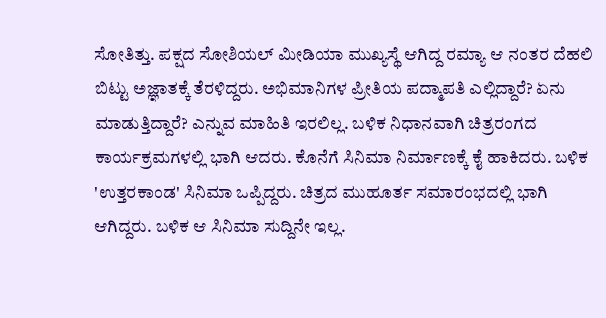ಸೋತಿತ್ತು. ಪಕ್ಷದ ಸೋಶಿಯಲ್ ಮೀಡಿಯಾ ಮುಖ್ಯಸ್ಥೆ ಆಗಿದ್ದ ರಮ್ಯಾ ಆ ನಂತರ ದೆಹಲಿ ಬಿಟ್ಟು ಅಜ್ಞಾತಕ್ಕೆ ತೆರಳಿದ್ದರು. ಅಭಿಮಾನಿಗಳ ಪ್ರೀತಿಯ ಪದ್ಮಾಪತಿ ಎಲ್ಲಿದ್ದಾರೆ? ಏನು ಮಾಡುತ್ತಿದ್ದಾರೆ? ಎನ್ನುವ ಮಾಹಿತಿ ಇರಲಿಲ್ಲ. ಬಳಿಕ ನಿಧಾನವಾಗಿ ಚಿತ್ರರಂಗದ ಕಾರ್ಯಕ್ರಮಗಳಲ್ಲಿ ಭಾಗಿ ಆದರು. ಕೊನೆಗೆ ಸಿನಿಮಾ ನಿರ್ಮಾಣಕ್ಕೆ ಕೈ ಹಾಕಿದರು. ಬಳಿಕ 'ಉತ್ತರಕಾಂಡ' ಸಿನಿಮಾ ಒಪ್ಪಿದ್ದರು. ಚಿತ್ರದ ಮುಹೂರ್ತ ಸಮಾರಂಭದಲ್ಲಿ ಭಾಗಿ ಆಗಿದ್ದರು. ಬಳಿಕ ಆ ಸಿನಿಮಾ ಸುದ್ದಿನೇ ಇಲ್ಲ.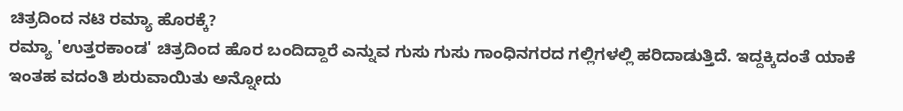ಚಿತ್ರದಿಂದ ನಟಿ ರಮ್ಯಾ ಹೊರಕ್ಕೆ?
ರಮ್ಯಾ 'ಉತ್ತರಕಾಂಡ' ಚಿತ್ರದಿಂದ ಹೊರ ಬಂದಿದ್ದಾರೆ ಎನ್ನುವ ಗುಸು ಗುಸು ಗಾಂಧಿನಗರದ ಗಲ್ಲಿಗಳಲ್ಲಿ ಹರಿದಾಡುತ್ತಿದೆ. ಇದ್ದಕ್ಕಿದಂತೆ ಯಾಕೆ ಇಂತಹ ವದಂತಿ ಶುರುವಾಯಿತು ಅನ್ನೋದು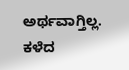ಅರ್ಥವಾಗ್ತಿಲ್ಲ. ಕಳೆದ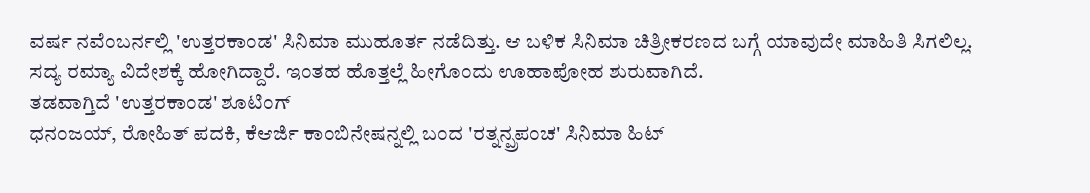ವರ್ಷ ನವೆಂಬರ್ನಲ್ಲಿ 'ಉತ್ತರಕಾಂಡ' ಸಿನಿಮಾ ಮುಹೂರ್ತ ನಡೆದಿತ್ತು. ಆ ಬಳಿಕ ಸಿನಿಮಾ ಚಿತ್ರೀಕರಣದ ಬಗ್ಗೆ ಯಾವುದೇ ಮಾಹಿತಿ ಸಿಗಲಿಲ್ಲ. ಸದ್ಯ ರಮ್ಯಾ ವಿದೇಶಕ್ಕೆ ಹೋಗಿದ್ದಾರೆ. ಇಂತಹ ಹೊತ್ತಲ್ಲೆ ಹೀಗೊಂದು ಊಹಾಪೋಹ ಶುರುವಾಗಿದೆ.
ತಡವಾಗ್ತಿದೆ 'ಉತ್ತರಕಾಂಡ' ಶೂಟಿಂಗ್
ಧನಂಜಯ್, ರೋಹಿತ್ ಪದಕಿ, ಕೆಆರ್ಜಿ ಕಾಂಬಿನೇಷನ್ನಲ್ಲಿ ಬಂದ 'ರತ್ನನ್ಪ್ರಪಂಚ' ಸಿನಿಮಾ ಹಿಟ್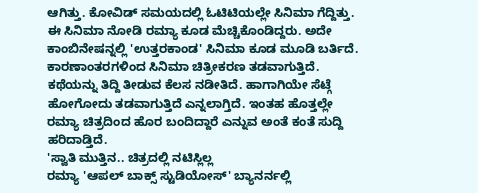ಆಗಿತ್ತು. ಕೋವಿಡ್ ಸಮಯದಲ್ಲಿ ಓಟಿಟಿಯಲ್ಲೇ ಸಿನಿಮಾ ಗೆದ್ದಿತ್ತು. ಈ ಸಿನಿಮಾ ನೋಡಿ ರಮ್ಯಾ ಕೂಡ ಮೆಚ್ಚಿಕೊಂಡಿದ್ದರು. ಅದೇ ಕಾಂಬಿನೇಷನ್ನಲ್ಲಿ 'ಉತ್ತರಕಾಂಡ' ಸಿನಿಮಾ ಕೂಡ ಮೂಡಿ ಬರ್ತಿದೆ. ಕಾರಣಾಂತರಗಳಿಂದ ಸಿನಿಮಾ ಚಿತ್ರೀಕರಣ ತಡವಾಗುತ್ತಿದೆ. ಕಥೆಯನ್ನು ತಿದ್ದಿ ತೀಡುವ ಕೆಲಸ ನಡೀತಿದೆ. ಹಾಗಾಗಿಯೇ ಸೆಟ್ಗೆ ಹೋಗೋದು ತಡವಾಗುತ್ತಿದೆ ಎನ್ನಲಾಗ್ತಿದೆ. ಇಂತಹ ಹೊತ್ತಲ್ಲೇ ರಮ್ಯಾ ಚಿತ್ರದಿಂದ ಹೊರ ಬಂದಿದ್ದಾರೆ ಎನ್ನುವ ಅಂತೆ ಕಂತೆ ಸುದ್ದಿ ಹರಿದಾಡ್ತಿದೆ.
'ಸ್ವಾತಿ ಮುತ್ತಿನ.. ಚಿತ್ರದಲ್ಲಿ ನಟಿಸ್ಲಿಲ್ಲ
ರಮ್ಯಾ 'ಆಪಲ್ ಬಾಕ್ಸ್ ಸ್ಟುಡಿಯೋಸ್' ಬ್ಯಾನರ್ನಲ್ಲಿ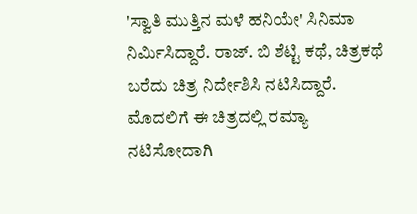'ಸ್ವಾತಿ ಮುತ್ತಿನ ಮಳೆ ಹನಿಯೇ' ಸಿನಿಮಾ ನಿರ್ಮಿಸಿದ್ದಾರೆ. ರಾಜ್. ಬಿ ಶೆಟ್ಟಿ ಕಥೆ, ಚಿತ್ರಕಥೆ ಬರೆದು ಚಿತ್ರ ನಿರ್ದೇಶಿಸಿ ನಟಿಸಿದ್ದಾರೆ. ಮೊದಲಿಗೆ ಈ ಚಿತ್ರದಲ್ಲಿ ರಮ್ಯಾ ನಟಿಸೋದಾಗಿ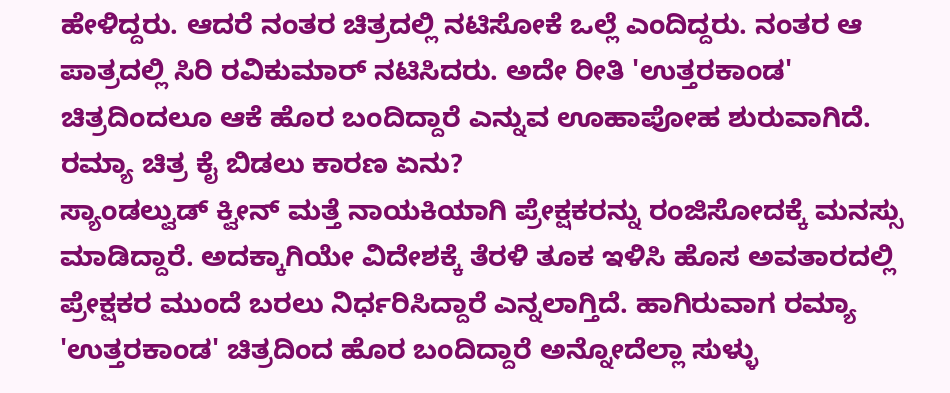ಹೇಳಿದ್ದರು. ಆದರೆ ನಂತರ ಚಿತ್ರದಲ್ಲಿ ನಟಿಸೋಕೆ ಒಲ್ಲೆ ಎಂದಿದ್ದರು. ನಂತರ ಆ ಪಾತ್ರದಲ್ಲಿ ಸಿರಿ ರವಿಕುಮಾರ್ ನಟಿಸಿದರು. ಅದೇ ರೀತಿ 'ಉತ್ತರಕಾಂಡ' ಚಿತ್ರದಿಂದಲೂ ಆಕೆ ಹೊರ ಬಂದಿದ್ದಾರೆ ಎನ್ನುವ ಊಹಾಪೋಹ ಶುರುವಾಗಿದೆ.
ರಮ್ಯಾ ಚಿತ್ರ ಕೈ ಬಿಡಲು ಕಾರಣ ಏನು?
ಸ್ಯಾಂಡಲ್ವುಡ್ ಕ್ವೀನ್ ಮತ್ತೆ ನಾಯಕಿಯಾಗಿ ಪ್ರೇಕ್ಷಕರನ್ನು ರಂಜಿಸೋದಕ್ಕೆ ಮನಸ್ಸು ಮಾಡಿದ್ದಾರೆ. ಅದಕ್ಕಾಗಿಯೇ ವಿದೇಶಕ್ಕೆ ತೆರಳಿ ತೂಕ ಇಳಿಸಿ ಹೊಸ ಅವತಾರದಲ್ಲಿ ಪ್ರೇಕ್ಷಕರ ಮುಂದೆ ಬರಲು ನಿರ್ಧರಿಸಿದ್ದಾರೆ ಎನ್ನಲಾಗ್ತಿದೆ. ಹಾಗಿರುವಾಗ ರಮ್ಯಾ 'ಉತ್ತರಕಾಂಡ' ಚಿತ್ರದಿಂದ ಹೊರ ಬಂದಿದ್ದಾರೆ ಅನ್ನೋದೆಲ್ಲಾ ಸುಳ್ಳು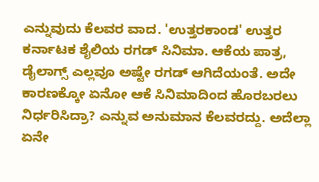ಎನ್ನುವುದು ಕೆಲವರ ವಾದ. 'ಉತ್ತರಕಾಂಡ' ಉತ್ತರ ಕರ್ನಾಟಕ ಶೈಲಿಯ ರಗಡ್ ಸಿನಿಮಾ. ಆಕೆಯ ಪಾತ್ರ, ಡೈಲಾಗ್ಸ್ ಎಲ್ಲವೂ ಅಷ್ಟೇ ರಗಡ್ ಆಗಿದೆಯಂತೆ. ಅದೇ ಕಾರಣಕ್ಕೋ ಏನೋ ಆಕೆ ಸಿನಿಮಾದಿಂದ ಹೊರಬರಲು ನಿರ್ಧರಿಸಿದ್ರಾ? ಎನ್ನುವ ಅನುಮಾನ ಕೆಲವರದ್ದು. ಅದೆಲ್ಲಾ ಏನೇ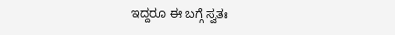ಇದ್ದರೂ ಈ ಬಗ್ಗೆ ಸ್ವತಃ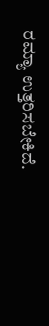ರಮ್ಯಾ ಉತ್ತರಿಸಬೇಕಿದೆ.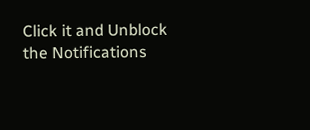Click it and Unblock the Notifications